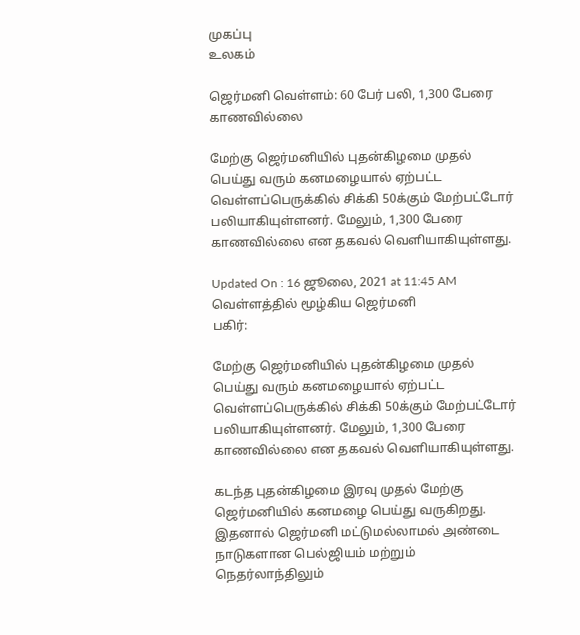முகப்பு
உலகம்

ஜெர்மனி வெள்ளம்: 60 பேர் பலி, 1,300 பேரை காணவில்லை

மேற்கு ஜெர்மனியில் புதன்கிழமை முதல் பெய்து வரும் கனமழையால் ஏற்பட்ட வெள்ளப்பெருக்கில் சிக்கி 50க்கும் மேற்பட்டோர் பலியாகியுள்ளனர். மேலும், 1,300 பேரை காணவில்லை என தகவல் வெளியாகியுள்ளது.

Updated On : 16 ஜூலை, 2021 at 11:45 AM
வெள்ளத்தில் மூழ்கிய ஜெர்மனி
பகிர்:

மேற்கு ஜெர்மனியில் புதன்கிழமை முதல் பெய்து வரும் கனமழையால் ஏற்பட்ட வெள்ளப்பெருக்கில் சிக்கி 50க்கும் மேற்பட்டோர் பலியாகியுள்ளனர். மேலும், 1,300 பேரை காணவில்லை என தகவல் வெளியாகியுள்ளது.

கடந்த புதன்கிழமை இரவு முதல் மேற்கு ஜெர்மனியில் கனமழை பெய்து வருகிறது. இதனால் ஜெர்மனி மட்டுமல்லாமல் அண்டை நாடுகளான பெல்ஜியம் மற்றும் நெதர்லாந்திலும்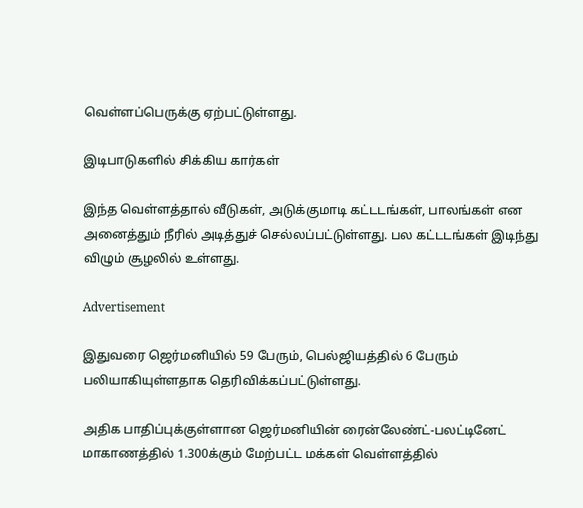வெள்ளப்பெருக்கு ஏற்பட்டுள்ளது.

இடிபாடுகளில் சிக்கிய கார்கள்

இந்த வெள்ளத்தால் வீடுகள், அடுக்குமாடி கட்டடங்கள், பாலங்கள் என அனைத்தும் நீரில் அடித்துச் செல்லப்பட்டுள்ளது. பல கட்டடங்கள் இடிந்து விழும் சூழலில் உள்ளது.

Advertisement

இதுவரை ஜெர்மனியில் 59 பேரும், பெல்ஜியத்தில் 6 பேரும் பலியாகியுள்ளதாக தெரிவிக்கப்பட்டுள்ளது.

அதிக பாதிப்புக்குள்ளான ஜெர்மனியின் ரைன்லேண்ட்-பலட்டினேட் மாகாணத்தில் 1.300க்கும் மேற்பட்ட மக்கள் வெள்ளத்தில்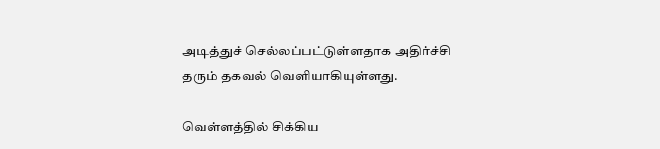அடித்துச் செல்லப்பட்டுள்ளதாக அதிர்ச்சி தரும் தகவல் வெளியாகியுள்ளது.

வெள்ளத்தில் சிக்கிய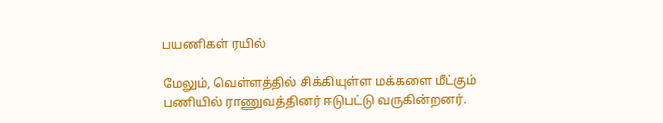பயணிகள் ரயில்

மேலும், வெள்ளத்தில் சிக்கியுள்ள மக்களை மீட்கும் பணியில் ராணுவத்தினர் ஈடுபட்டு வருகின்றனர்.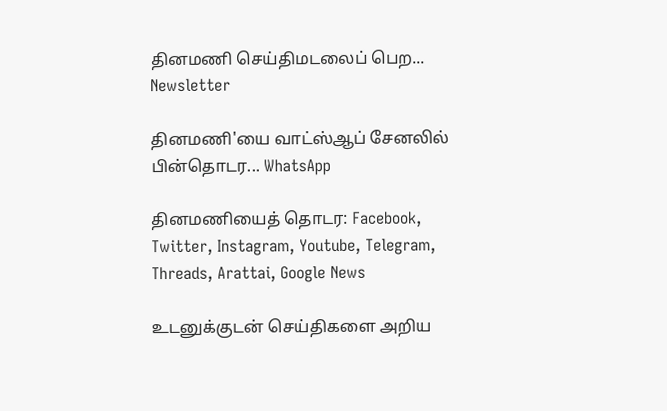தினமணி செய்திமடலைப் பெற... Newsletter

தினமணி'யை வாட்ஸ்ஆப் சேனலில் பின்தொடர... WhatsApp

தினமணியைத் தொடர: Facebook, Twitter, Instagram, Youtube, Telegram, Threads, Arattai, Google News

உடனுக்குடன் செய்திகளை அறிய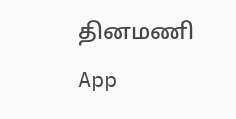தினமணி App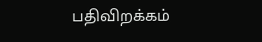பதிவிறக்கம்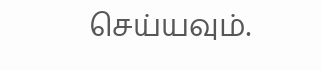செய்யவும்.